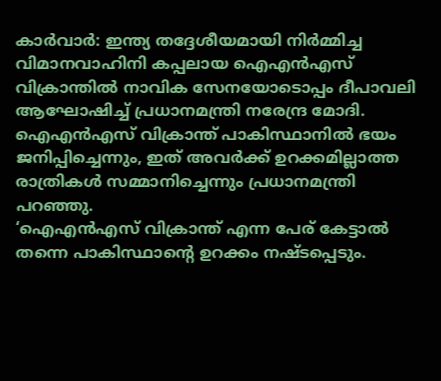കാർവാർ: ഇന്ത്യ തദ്ദേശീയമായി നിർമ്മിച്ച വിമാനവാഹിനി കപ്പലായ ഐഎൻഎസ് വിക്രാന്തിൽ നാവിക സേനയോടൊപ്പം ദീപാവലി ആഘോഷിച്ച് പ്രധാനമന്ത്രി നരേന്ദ്ര മോദി. ഐഎൻഎസ് വിക്രാന്ത് പാകിസ്ഥാനിൽ ഭയം ജനിപ്പിച്ചെന്നും, ഇത് അവർക്ക് ഉറക്കമില്ലാത്ത രാത്രികൾ സമ്മാനിച്ചെന്നും പ്രധാനമന്ത്രി പറഞ്ഞു.
‘ഐഎൻഎസ് വിക്രാന്ത് എന്ന പേര് കേട്ടാൽ തന്നെ പാകിസ്ഥാന്റെ ഉറക്കം നഷ്ടപ്പെടും.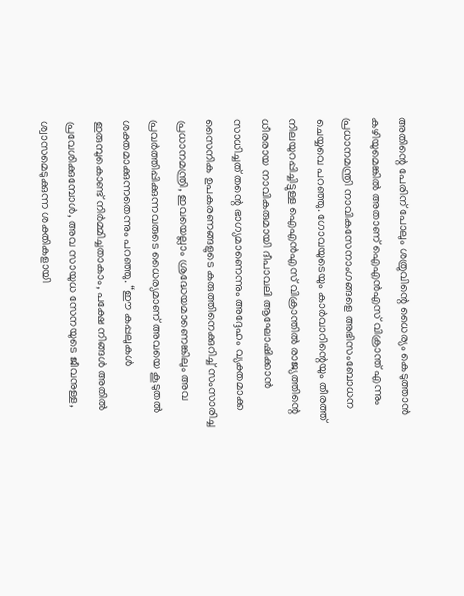അതിന്റെ പേരിന് പോലും ശത്രുവിന്റെ ധൈര്യം കെടുത്താൻ കഴിയുമെങ്കിൽ അതാണ് ഐഎൻഎസ് വിക്രാന്ത് എന്നും പ്രധാനമന്ത്രി നാവികസേനാംഗങ്ങളെ അഭിസംബോധന ചെയ്യവെ പറഞ്ഞു. ഗോവയുടെയും കാർവാറിന്റെയും തീരത്ത് നിലയുറപ്പിച്ചിട്ടുള്ള ഐഎൻഎസ് വിക്രാന്തിൽ രാജ്യത്തിന്റെ ധീരരായ നാവികരുമായി ദീപാവലി ആഘോഷിക്കാൻ സാധിച്ചത് തന്റെ ഭാഗ്യമാണെന്നും അദ്ദേഹം വ്യക്തമാക്ക
സൈനിക ഉപകരണങ്ങളുടെ കരുത്തിനെക്കുറിച്ച് സംസാരിച്ച പ്രധാനമന്ത്രി, ഇവയെല്ലാം ശ്രദ്ധേയമാണെങ്കിലും അവ പ്രവർത്തിപ്പിക്കുന്നവരുടെ ധൈര്യമാണ് അവയെ കൂടുതൽ ശക്തമാക്കുന്നതെന്നും പറഞ്ഞു. “ഈ കപ്പലുകൾ ഇരുമ്പുകൊണ്ട് നിർമ്മിച്ചതാകാം, പക്ഷേ നിങ്ങൾ അതിൽ പ്രവേശിക്കുമ്പോൾ, അവ സായുധ സേനയുടെ ജീവനുള്ള, ശ്വാസമെടുക്കുന്ന ശക്തികളായി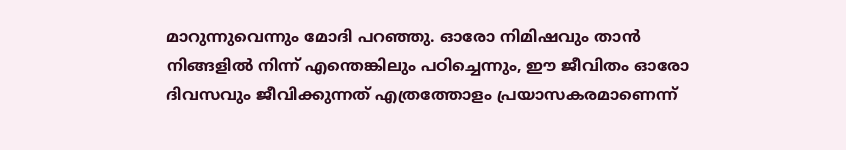മാറുന്നുവെന്നും മോദി പറഞ്ഞു. ഓരോ നിമിഷവും താൻ നിങ്ങളിൽ നിന്ന് എന്തെങ്കിലും പഠിച്ചെന്നും, ഈ ജീവിതം ഓരോ ദിവസവും ജീവിക്കുന്നത് എത്രത്തോളം പ്രയാസകരമാണെന്ന്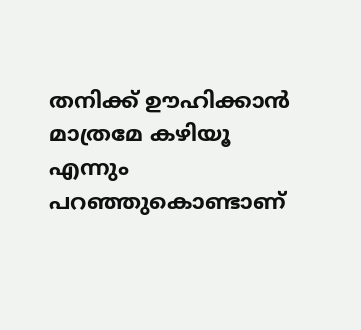തനിക്ക് ഊഹിക്കാൻ മാത്രമേ കഴിയൂ എന്നും പറഞ്ഞുകൊണ്ടാണ്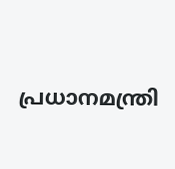പ്രധാനമന്ത്രി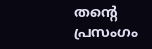തന്റെ പ്രസംഗം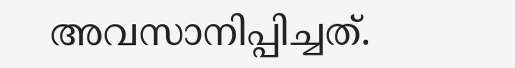അവസാനിപ്പിച്ചത്.